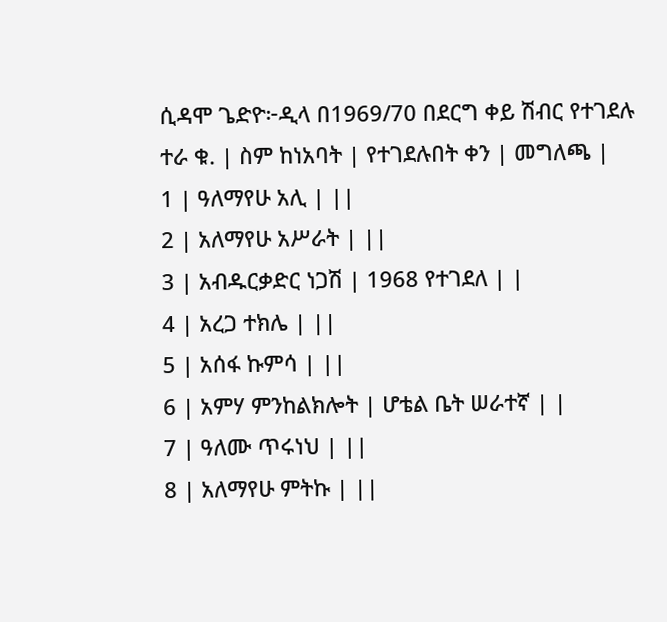ሲዳሞ ጌድዮ፦ዲላ በ1969/70 በደርግ ቀይ ሽብር የተገደሉ
ተራ ቁ. | ስም ከነአባት | የተገደሉበት ቀን | መግለጫ |
1 | ዓለማየሁ አሊ | ||
2 | አለማየሁ አሥራት | ||
3 | አብዱርቃድር ነጋሽ | 1968 የተገደለ | |
4 | አረጋ ተክሌ | ||
5 | አሰፋ ኩምሳ | ||
6 | አምሃ ምንከልክሎት | ሆቴል ቤት ሠራተኛ | |
7 | ዓለሙ ጥሩነህ | ||
8 | አለማየሁ ምትኩ | ||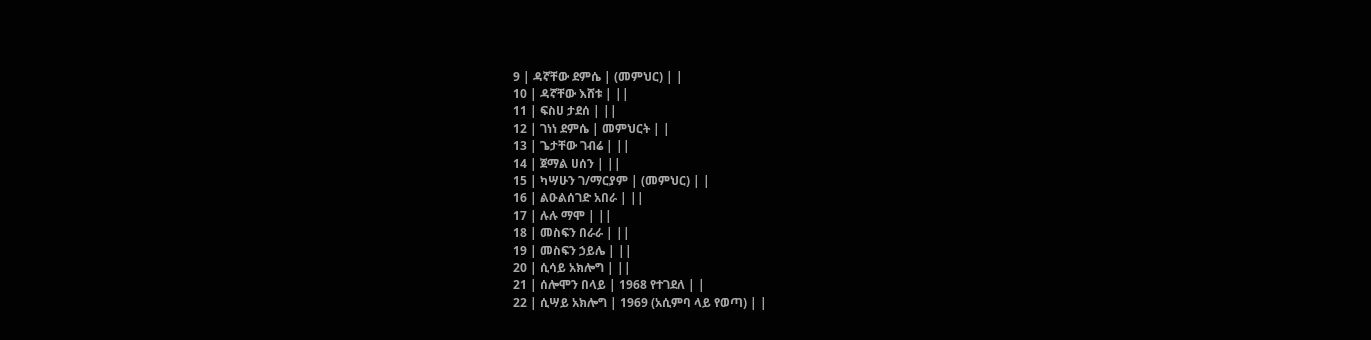9 | ዳኛቸው ደምሴ | (መምህር) | |
10 | ዳኛቸው እሸቱ | ||
11 | ፍስሀ ታደሰ | ||
12 | ገነነ ደምሴ | መምህርት | |
13 | ጌታቸው ገብሬ | ||
14 | ጀማል ሀሰን | ||
15 | ካሣሁን ገ/ማርያም | (መምህር) | |
16 | ልዑልሰገድ አበራ | ||
17 | ሉሉ ማሞ | ||
18 | መስፍን በራራ | ||
19 | መስፍን ኃይሌ | ||
20 | ሲሳይ አክሎግ | ||
21 | ሰሎሞን በላይ | 1968 የተገደለ | |
22 | ሲሣይ አክሎግ | 1969 (አሲምባ ላይ የወጣ) | |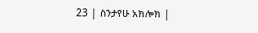23 | ስንታየሁ አክሎክ |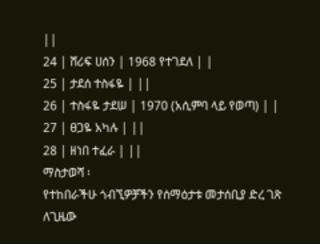||
24 | ሸሪፍ ሀሰን | 1968 የተገደለ | |
25 | ታደሰ ተስፋዬ | ||
26 | ተስፋዬ ታደሠ | 1970 (አሲምባ ላይ የወጣ) | |
27 | ፀጋዬ አካሉ | ||
28 | ዘነበ ተፈራ | ||
ማስታወሻ ፡
የተከበራችሁ ጎብኚዎቻችን የሰማዕታቱ መታሰቢያ ድረ ገጽ
ለጊዜው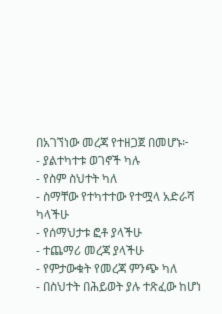በአገኘነው መረጃ የተዘጋጀ በመሆኑ፦
- ያልተካተቱ ወገኖች ካሉ
- የስም ስህተት ካለ
- ስማቸው የተካተተው የተሟላ አድራሻ ካላችሁ
- የሰማህታቱ ፎቶ ያላችሁ
- ተጨማሪ መረጃ ያላችሁ
- የምታውቁት የመረጃ ምንጭ ካለ
- በስህተት በሕይወት ያሉ ተጽፈው ከሆነ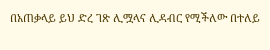በአጠቃላይ ይህ ድረ ገጽ ሊሟላና ሊዳብር የሚችለው በተለይ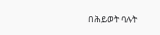በሕይወት ባሉት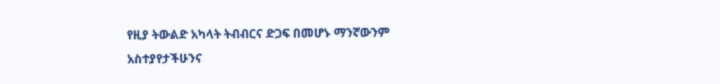የዚያ ትውልድ አካላት ትብብርና ድጋፍ በመሆኑ ማንኛውንም አስተያየታችሁንና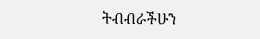ትብብራችሁን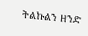ትልኩልን ዘንድ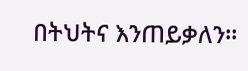በትህትና እንጠይቃለን።